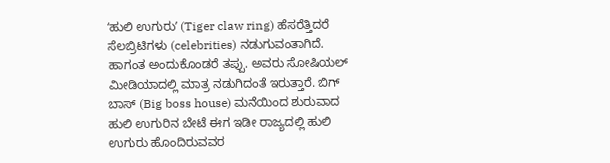ʻಹುಲಿ ಉಗುರುʼ (Tiger claw ring) ಹೆಸರೆತ್ತಿದರೆ ಸೆಲಬ್ರಿಟಿಗಳು (celebrities) ನಡುಗುವಂತಾಗಿದೆ. ಹಾಗಂತ ಅಂದುಕೊಂಡರೆ ತಪ್ಪು. ಅವರು ಸೋಷಿಯಲ್ ಮೀಡಿಯಾದಲ್ಲಿ ಮಾತ್ರ ನಡುಗಿದಂತೆ ಇರುತ್ತಾರೆ. ಬಿಗ್ ಬಾಸ್ (Big boss house) ಮನೆಯಿಂದ ಶುರುವಾದ ಹುಲಿ ಉಗುರಿನ ಬೇಟೆ ಈಗ ಇಡೀ ರಾಜ್ಯದಲ್ಲಿ ಹುಲಿ ಉಗುರು ಹೊಂದಿರುವವರ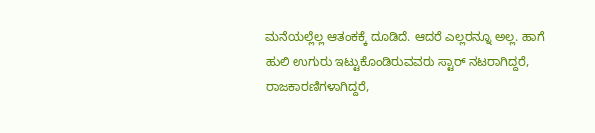ಮನೆಯಲ್ಲೆಲ್ಲ ಆತಂಕಕ್ಕೆ ದೂಡಿದೆ. ಆದರೆ ಎಲ್ಲರನ್ನೂ ಅಲ್ಲ. ಹಾಗೆ ಹುಲಿ ಉಗುರು ಇಟ್ಟುಕೊಂಡಿರುವವರು ಸ್ಟಾರ್ ನಟರಾಗಿದ್ದರೆ, ರಾಜಕಾರಣಿಗಳಾಗಿದ್ದರೆ,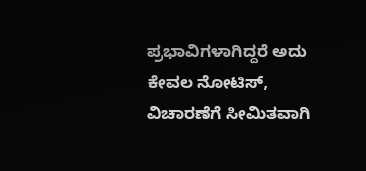ಪ್ರಭಾವಿಗಳಾಗಿದ್ದರೆ ಅದು ಕೇವಲ ನೋಟಿಸ್, ವಿಚಾರಣೆಗೆ ಸೀಮಿತವಾಗಿ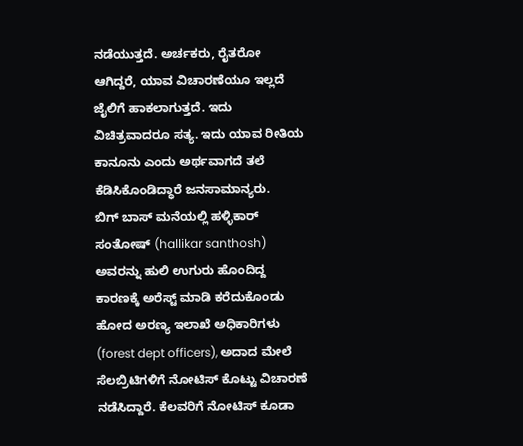ನಡೆಯುತ್ತದೆ. ಅರ್ಚಕರು, ರೈತರೋ ಆಗಿದ್ದರೆ, ಯಾವ ವಿಚಾರಣೆಯೂ ಇಲ್ಲದೆ ಜೈಲಿಗೆ ಹಾಕಲಾಗುತ್ತದೆ. ಇದು ವಿಚಿತ್ರವಾದರೂ ಸತ್ಯ. ಇದು ಯಾವ ರೀತಿಯ ಕಾನೂನು ಎಂದು ಅರ್ಥವಾಗದೆ ತಲೆ ಕೆಡಿಸಿಕೊಂಡಿದ್ಧಾರೆ ಜನಸಾಮಾನ್ಯರು.
ಬಿಗ್ ಬಾಸ್ ಮನೆಯಲ್ಲಿ ಹಳ್ಳಿಕಾರ್ ಸಂತೋಷ್ (hallikar santhosh) ಅವರನ್ನು ಹುಲಿ ಉಗುರು ಹೊಂದಿದ್ದ ಕಾರಣಕ್ಕೆ ಅರೆಸ್ಟ್ ಮಾಡಿ ಕರೆದುಕೊಂಡು ಹೋದ ಅರಣ್ಯ ಇಲಾಖೆ ಅಧಿಕಾರಿಗಳು (forest dept officers), ಅದಾದ ಮೇಲೆ ಸೆಲಬ್ರಿಟಿಗಳಿಗೆ ನೋಟಿಸ್ ಕೊಟ್ಟು ವಿಚಾರಣೆ ನಡೆಸಿದ್ದಾರೆ. ಕೆಲವರಿಗೆ ನೋಟಿಸ್ ಕೂಡಾ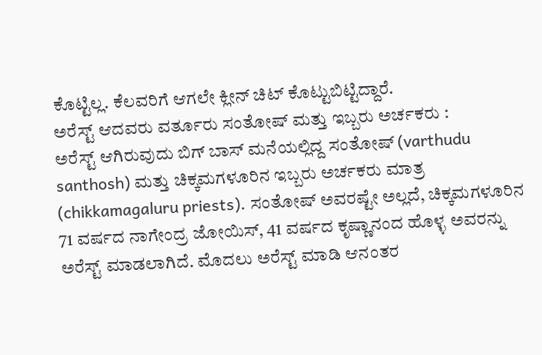ಕೊಟ್ಟಿಲ್ಲ. ಕೆಲವರಿಗೆ ಆಗಲೇ ಕ್ಲೀನ್ ಚಿಟ್ ಕೊಟ್ಟುಬಿಟ್ಟಿದ್ದಾರೆ.
ಅರೆಸ್ಟ್ ಆದವರು ವರ್ತೂರು ಸಂತೋಷ್ ಮತ್ತು ಇಬ್ಬರು ಅರ್ಚಕರು :
ಅರೆಸ್ಟ್ ಆಗಿರುವುದು ಬಿಗ್ ಬಾಸ್ ಮನೆಯಲ್ಲಿದ್ದ ಸಂತೋಷ್ (varthudu santhosh) ಮತ್ತು ಚಿಕ್ಕಮಗಳೂರಿನ ಇಬ್ಬರು ಅರ್ಚಕರು ಮಾತ್ರ (chikkamagaluru priests). ಸಂತೋಷ್ ಅವರಷ್ಟೇ ಅಲ್ಲದೆ, ಚಿಕ್ಕಮಗಳೂರಿನ 71 ವರ್ಷದ ನಾಗೇಂದ್ರ ಜೋಯಿಸ್, 41 ವರ್ಷದ ಕೃಷ್ಣಾನಂದ ಹೊಳ್ಳ ಅವರನ್ನು ಅರೆಸ್ಟ್ ಮಾಡಲಾಗಿದೆ. ಮೊದಲು ಅರೆಸ್ಟ್ ಮಾಡಿ ಆನಂತರ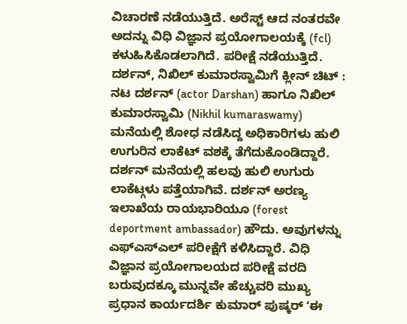ವಿಚಾರಣೆ ನಡೆಯುತ್ತಿದೆ. ಅರೆಸ್ಟ್ ಆದ ನಂತರವೇ ಅದನ್ನು ವಿಧಿ ವಿಜ್ಞಾನ ಪ್ರಯೋಗಾಲಯಕ್ಕೆ (fcl) ಕಳುಹಿಸಿಕೊಡಲಾಗಿದೆ. ಪರೀಕ್ಷೆ ನಡೆಯುತ್ತಿದೆ.
ದರ್ಶನ್, ನಿಖಿಲ್ ಕುಮಾರಸ್ವಾಮಿಗೆ ಕ್ಲೀನ್ ಚಿಟ್ :
ನಟ ದರ್ಶನ್ (actor Darshan) ಹಾಗೂ ನಿಖಿಲ್ ಕುಮಾರಸ್ವಾಮಿ (Nikhil kumaraswamy) ಮನೆಯಲ್ಲಿ ಶೋಧ ನಡೆಸಿದ್ದ ಅಧಿಕಾರಿಗಳು ಹುಲಿ ಉಗುರಿನ ಲಾಕೆಟ್ ವಶಕ್ಕೆ ತೆಗೆದುಕೊಂಡಿದ್ದಾರೆ. ದರ್ಶನ್ ಮನೆಯಲ್ಲಿ ಹಲವು ಹುಲಿ ಉಗುರು ಲಾಕೆಟ್ಗಳು ಪತ್ತೆಯಾಗಿವೆ. ದರ್ಶನ್ ಅರಣ್ಯ ಇಲಾಖೆಯ ರಾಯಭಾರಿಯೂ (forest deportment ambassador) ಹೌದು. ಅವುಗಳನ್ನು ಎಫ್ಎಸ್ಎಲ್ ಪರೀಕ್ಷೆಗೆ ಕಳಿಸಿದ್ದಾರೆ. ವಿಧಿ ವಿಜ್ಞಾನ ಪ್ರಯೋಗಾಲಯದ ಪರೀಕ್ಷೆ ವರದಿ ಬರುವುದಕ್ಕೂ ಮುನ್ನವೇ ಹೆಚ್ಚುವರಿ ಮುಖ್ಯ ಪ್ರಧಾನ ಕಾರ್ಯದರ್ಶಿ ಕುಮಾರ್ ಪುಷ್ಕರ್ ʻಈ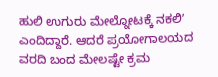ಹುಲಿ ಉಗುರು ಮೇಲ್ನೋಟಕ್ಕೆ ನಕಲಿʼ ಎಂದಿದ್ದಾರೆ. ಆದರೆ ಪ್ರಯೋಗಾಲಯದ ವರದಿ ಬಂದ ಮೇಲಷ್ಟೇ ಕ್ರಮ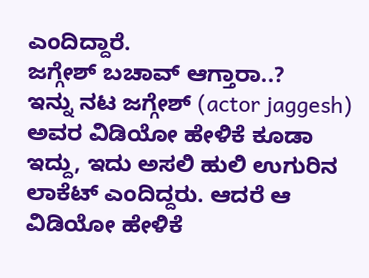ಎಂದಿದ್ದಾರೆ.
ಜಗ್ಗೇಶ್ ಬಚಾವ್ ಆಗ್ತಾರಾ..?
ಇನ್ನು ನಟ ಜಗ್ಗೇಶ್ (actor jaggesh) ಅವರ ವಿಡಿಯೋ ಹೇಳಿಕೆ ಕೂಡಾ ಇದ್ದು, ಇದು ಅಸಲಿ ಹುಲಿ ಉಗುರಿನ ಲಾಕೆಟ್ ಎಂದಿದ್ದರು. ಆದರೆ ಆ ವಿಡಿಯೋ ಹೇಳಿಕೆ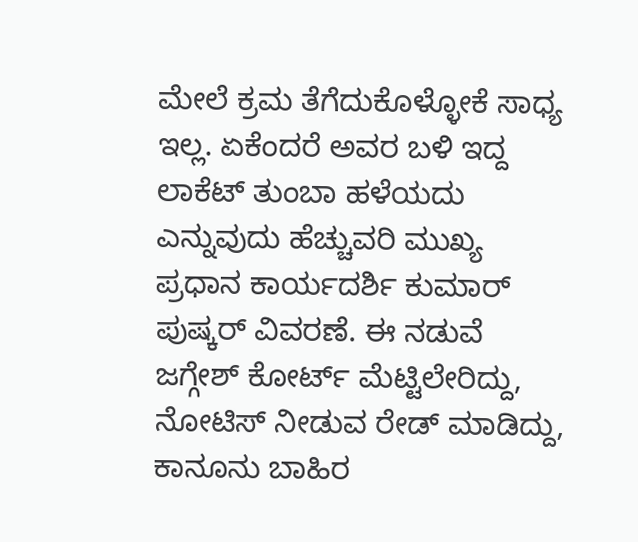ಮೇಲೆ ಕ್ರಮ ತೆಗೆದುಕೊಳ್ಳೋಕೆ ಸಾಧ್ಯ ಇಲ್ಲ. ಏಕೆಂದರೆ ಅವರ ಬಳಿ ಇದ್ದ ಲಾಕೆಟ್ ತುಂಬಾ ಹಳೆಯದು ಎನ್ನುವುದು ಹೆಚ್ಚುವರಿ ಮುಖ್ಯ ಪ್ರಧಾನ ಕಾರ್ಯದರ್ಶಿ ಕುಮಾರ್ ಪುಷ್ಕರ್ ವಿವರಣೆ. ಈ ನಡುವೆ ಜಗ್ಗೇಶ್ ಕೋರ್ಟ್ ಮೆಟ್ಟಿಲೇರಿದ್ದು, ನೋಟಿಸ್ ನೀಡುವ ರೇಡ್ ಮಾಡಿದ್ದು, ಕಾನೂನು ಬಾಹಿರ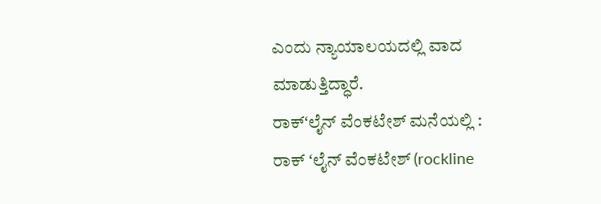ಎಂದು ನ್ಯಾಯಾಲಯದಲ್ಲಿ ವಾದ ಮಾಡುತ್ತಿದ್ಧಾರೆ.
ರಾಕ್ʻಲೈನ್ ವೆಂಕಟೇಶ್ ಮನೆಯಲ್ಲಿ :
ರಾಕ್ ʻಲೈನ್ ವೆಂಕಟೇಶ್ (rockline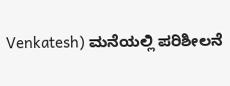Venkatesh) ಮನೆಯಲ್ಲಿ ಪರಿಶೀಲನೆ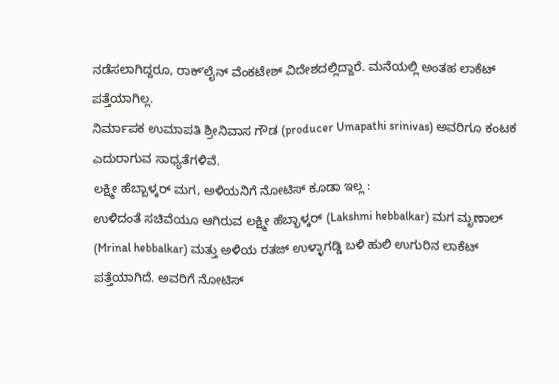ನಡೆಸಲಾಗಿದ್ದರೂ, ರಾಕ್ʻಲೈನ್ ವೆಂಕಟೇಶ್ ವಿದೇಶದಲ್ಲಿದ್ದಾರೆ. ಮನೆಯಲ್ಲಿ ಅಂತಹ ಲಾಕೆಟ್ ಪತ್ತೆಯಾಗಿಲ್ಲ.
ನಿರ್ಮಾಪಕ ಉಮಾಪತಿ ಶ್ರೀನಿವಾಸ ಗೌಡ (producer Umapathi srinivas) ಅವರಿಗೂ ಕಂಟಕ ಎದುರಾಗುವ ಸಾಧ್ಯತೆಗಳಿವೆ.
ಲಕ್ಷ್ಮೀ ಹೆಬ್ಬಾಳ್ಕರ್ ಮಗ, ಅಳಿಯನಿಗೆ ನೋಟಿಸ್ ಕೂಡಾ ಇಲ್ಲ :
ಉಳಿದಂತೆ ಸಚಿವೆಯೂ ಆಗಿರುವ ಲಕ್ಷ್ಮೀ ಹೆಬ್ಭಾಳ್ಕರ್ (Lakshmi hebbalkar) ಮಗ ಮೃಣಾಲ್ (Mrinal hebbalkar) ಮತ್ತು ಅಳಿಯ ರತಜ್ ಉಳ್ಳಾಗಡ್ಡಿ ಬಳಿ ಹುಲಿ ಉಗುರಿನ ಲಾಕೆಟ್ ಪತ್ತೆಯಾಗಿದೆ. ಅವರಿಗೆ ನೋಟಿಸ್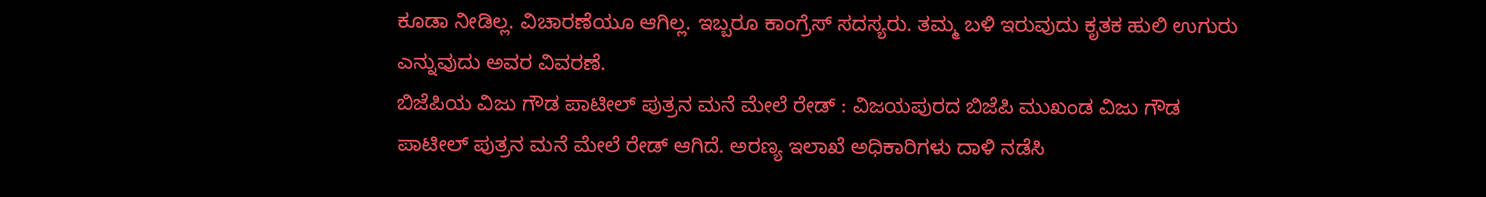ಕೂಡಾ ನೀಡಿಲ್ಲ. ವಿಚಾರಣೆಯೂ ಆಗಿಲ್ಲ. ಇಬ್ಬರೂ ಕಾಂಗ್ರೆಸ್ ಸದಸ್ಯರು. ತಮ್ಮ ಬಳಿ ಇರುವುದು ಕೃತಕ ಹುಲಿ ಉಗುರು ಎನ್ನುವುದು ಅವರ ವಿವರಣೆ.
ಬಿಜೆಪಿಯ ವಿಜು ಗೌಡ ಪಾಟೀಲ್ ಪುತ್ರನ ಮನೆ ಮೇಲೆ ರೇಡ್ : ವಿಜಯಪುರದ ಬಿಜೆಪಿ ಮುಖಂಡ ವಿಜು ಗೌಡ ಪಾಟೀಲ್ ಪುತ್ರನ ಮನೆ ಮೇಲೆ ರೇಡ್ ಆಗಿದೆ. ಅರಣ್ಯ ಇಲಾಖೆ ಅಧಿಕಾರಿಗಳು ದಾಳಿ ನಡೆಸಿ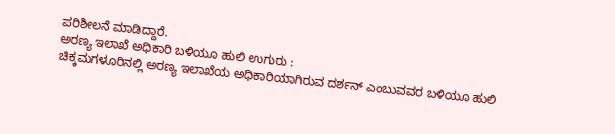ಪರಿಶೀಲನೆ ಮಾಡಿದ್ದಾರೆ.
ಅರಣ್ಯ ಇಲಾಖೆ ಅಧಿಕಾರಿ ಬಳಿಯೂ ಹುಲಿ ಉಗುರು :
ಚಿಕ್ಕಮಗಳೂರಿನಲ್ಲಿ ಅರಣ್ಯ ಇಲಾಖೆಯ ಅಧಿಕಾರಿಯಾಗಿರುವ ದರ್ಶನ್ ಎಂಬುವವರ ಬಳಿಯೂ ಹುಲಿ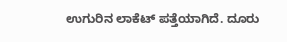ಉಗುರಿನ ಲಾಕೆಟ್ ಪತ್ತೆಯಾಗಿದೆ. ದೂರು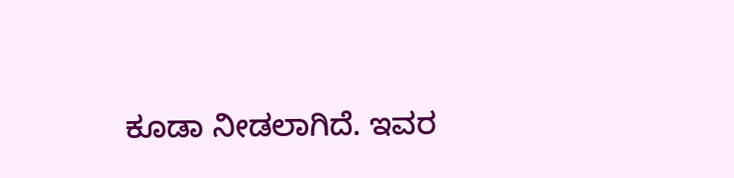ಕೂಡಾ ನೀಡಲಾಗಿದೆ. ಇವರ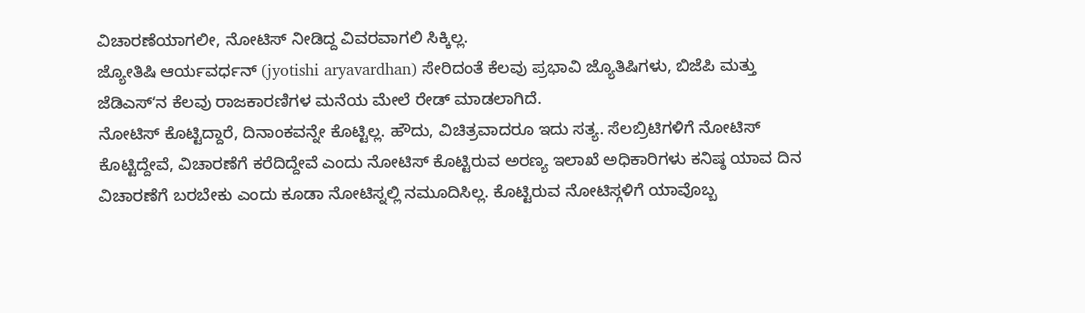ವಿಚಾರಣೆಯಾಗಲೀ, ನೋಟಿಸ್ ನೀಡಿದ್ದ ವಿವರವಾಗಲಿ ಸಿಕ್ಕಿಲ್ಲ.
ಜ್ಯೋತಿಷಿ ಆರ್ಯವರ್ಧನ್ (jyotishi aryavardhan) ಸೇರಿದಂತೆ ಕೆಲವು ಪ್ರಭಾವಿ ಜ್ಯೊತಿಷಿಗಳು, ಬಿಜೆಪಿ ಮತ್ತು ಜೆಡಿಎಸ್ʻನ ಕೆಲವು ರಾಜಕಾರಣಿಗಳ ಮನೆಯ ಮೇಲೆ ರೇಡ್ ಮಾಡಲಾಗಿದೆ.
ನೋಟಿಸ್ ಕೊಟ್ಟಿದ್ದಾರೆ, ದಿನಾಂಕವನ್ನೇ ಕೊಟ್ಟಿಲ್ಲ. ಹೌದು, ವಿಚಿತ್ರವಾದರೂ ಇದು ಸತ್ಯ. ಸೆಲಬ್ರಿಟಿಗಳಿಗೆ ನೋಟಿಸ್ ಕೊಟ್ಟಿದ್ದೇವೆ, ವಿಚಾರಣೆಗೆ ಕರೆದಿದ್ದೇವೆ ಎಂದು ನೋಟಿಸ್ ಕೊಟ್ಟಿರುವ ಅರಣ್ಯ ಇಲಾಖೆ ಅಧಿಕಾರಿಗಳು ಕನಿಷ್ಠ ಯಾವ ದಿನ ವಿಚಾರಣೆಗೆ ಬರಬೇಕು ಎಂದು ಕೂಡಾ ನೋಟಿಸ್ನಲ್ಲಿ ನಮೂದಿಸಿಲ್ಲ. ಕೊಟ್ಟಿರುವ ನೋಟಿಸ್ಗಳಿಗೆ ಯಾವೊಬ್ಬ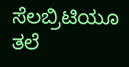ಸೆಲಬ್ರಿಟಿಯೂ ತಲೆ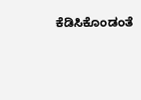ಕೆಡಿಸಿಕೊಂಡಂತೆ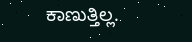ಕಾಣುತ್ತಿಲ್ಲ.